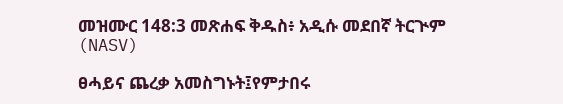መዝሙር 148:3 መጽሐፍ ቅዱስ፥ አዲሱ መደበኛ ትርጒም (NASV)

ፀሓይና ጨረቃ አመስግኑት፤የምታበሩ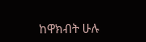ከዋክብት ሁሉ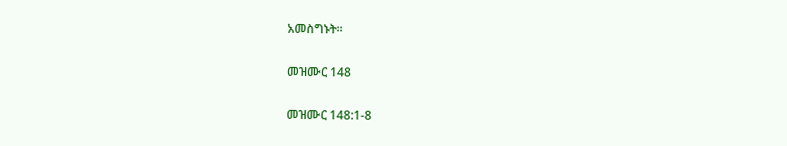አመስግኑት።

መዝሙር 148

መዝሙር 148:1-8